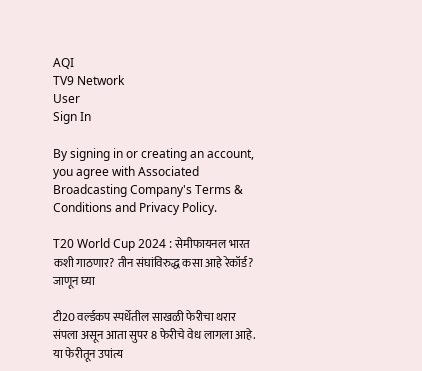AQI
TV9 Network
User
Sign In

By signing in or creating an account, you agree with Associated Broadcasting Company's Terms & Conditions and Privacy Policy.

T20 World Cup 2024 : सेमीफायनल भारत कशी गाठणार? तीन संघांविरुद्ध कसा आहे रेकॉर्ड? जाणून घ्या

टी20 वर्ल्डकप स्पर्धेतील साखळी फेरीचा थरार संपला असून आता सुपर 8 फेरीचे वेध लागला आहे. या फेरीतून उपांत्य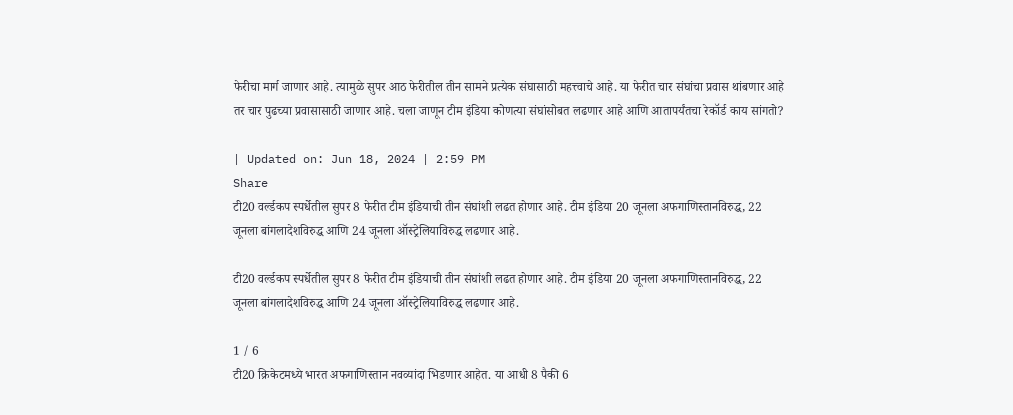फेरीचा मार्ग जाणार आहे. त्यामुळे सुपर आठ फेरीतील तीन सामने प्रत्येक संघासाठी महत्त्वाचे आहे. या फेरीत चार संघांचा प्रवास थांबणार आहे तर चार पुढच्या प्रवासासाठी जाणार आहे. चला जाणून टीम इंडिया कोणत्या संघांसोबत लढणार आहे आणि आतापर्यंतचा रेकॉर्ड काय सांगतो?

| Updated on: Jun 18, 2024 | 2:59 PM
Share
टी20 वर्ल्डकप स्पर्धेतील सुपर 8 फेरीत टीम इंडियाची तीन संघांशी लढत होणार आहे. टीम इंडिया 20 जूनला अफगाणिस्तानविरुद्ध, 22 जूनला बांगलादेशविरुद्ध आणि 24 जूनला ऑस्ट्रेलियाविरुद्ध लढणार आहे.

टी20 वर्ल्डकप स्पर्धेतील सुपर 8 फेरीत टीम इंडियाची तीन संघांशी लढत होणार आहे. टीम इंडिया 20 जूनला अफगाणिस्तानविरुद्ध, 22 जूनला बांगलादेशविरुद्ध आणि 24 जूनला ऑस्ट्रेलियाविरुद्ध लढणार आहे.

1 / 6
टी20 क्रिकेटमध्ये भारत अफगाणिस्तान नवव्यांदा भिडणार आहेत. या आधी 8 पैकी 6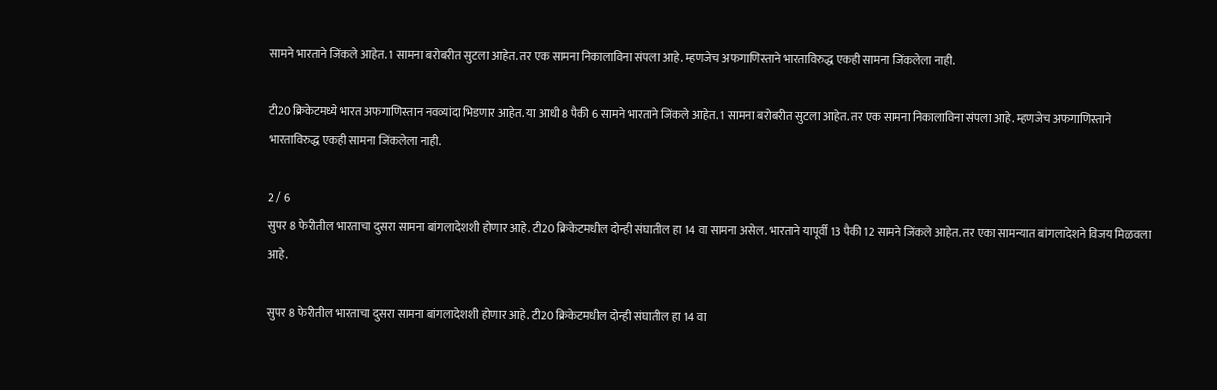सामने भारताने जिंकले आहेत. 1 सामना बरोबरीत सुटला आहेत. तर एक सामना निकालाविना संपला आहे. म्हणजेच अफगाणिस्ताने भारताविरुद्ध एकही सामना जिंकलेला नाही.

टी20 क्रिकेटमध्ये भारत अफगाणिस्तान नवव्यांदा भिडणार आहेत. या आधी 8 पैकी 6 सामने भारताने जिंकले आहेत. 1 सामना बरोबरीत सुटला आहेत. तर एक सामना निकालाविना संपला आहे. म्हणजेच अफगाणिस्ताने भारताविरुद्ध एकही सामना जिंकलेला नाही.

2 / 6
सुपर 8 फेरीतील भारताचा दुसरा सामना बांगलादेशशी होणार आहे. टी20 क्रिकेटमधील दोन्ही संघातील हा 14 वा सामना असेल. भारताने यापूर्वी 13 पैकी 12 सामने जिंकले आहेत. तर एका सामन्यात बांगलादेशने विजय मिळवला आहे.

सुपर 8 फेरीतील भारताचा दुसरा सामना बांगलादेशशी होणार आहे. टी20 क्रिकेटमधील दोन्ही संघातील हा 14 वा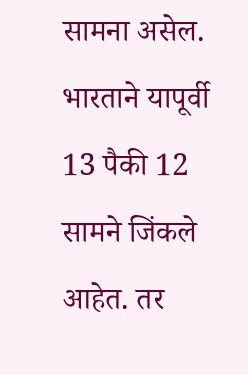सामना असेल. भारताने यापूर्वी 13 पैकी 12 सामने जिंकले आहेत. तर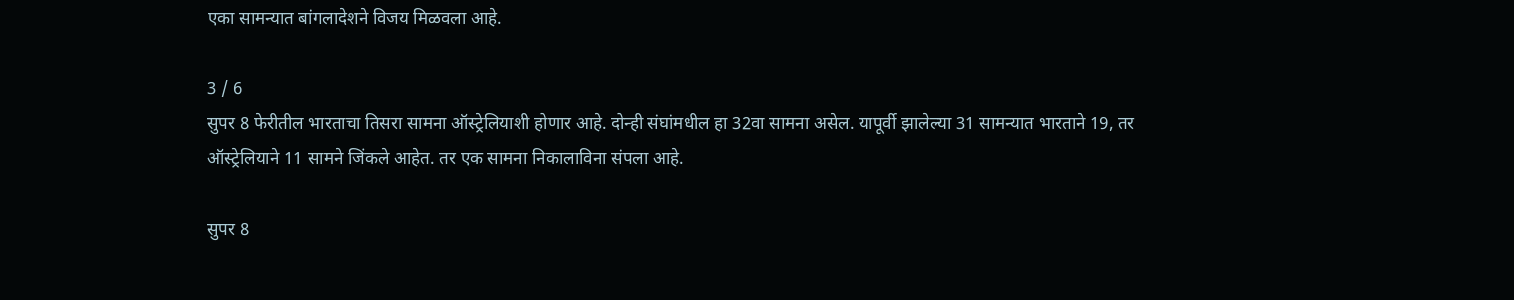एका सामन्यात बांगलादेशने विजय मिळवला आहे.

3 / 6
सुपर 8 फेरीतील भारताचा तिसरा सामना ऑस्ट्रेलियाशी होणार आहे. दोन्ही संघांमधील हा 32वा सामना असेल. यापूर्वी झालेल्या 31 सामन्यात भारताने 19, तर ऑस्ट्रेलियाने 11 सामने जिंकले आहेत. तर एक सामना निकालाविना संपला आहे.

सुपर 8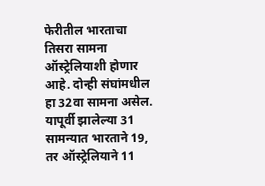फेरीतील भारताचा तिसरा सामना ऑस्ट्रेलियाशी होणार आहे. दोन्ही संघांमधील हा 32वा सामना असेल. यापूर्वी झालेल्या 31 सामन्यात भारताने 19, तर ऑस्ट्रेलियाने 11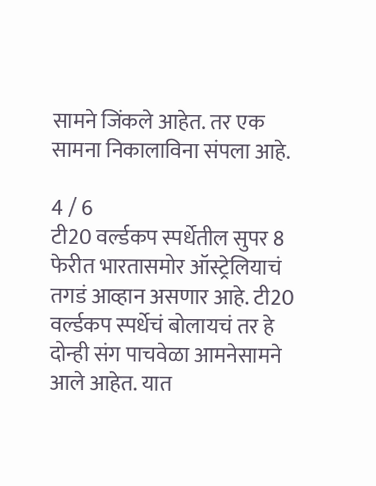सामने जिंकले आहेत. तर एक सामना निकालाविना संपला आहे.

4 / 6
टी20 वर्ल्डकप स्पर्धेतील सुपर 8 फेरीत भारतासमोर ऑस्ट्रेलियाचं तगडं आव्हान असणार आहे. टी20 वर्ल्डकप स्पर्धेचं बोलायचं तर हे दोन्ही संग पाचवेळा आमनेसामने आले आहेत. यात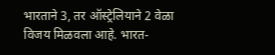भारताने 3, तर ऑस्ट्रेलियाने 2 वेळा विजय मिळवला आहे. भारत-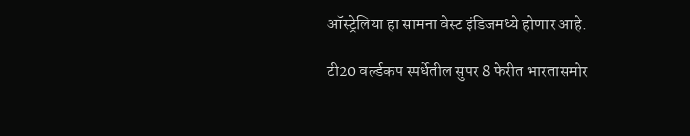ऑस्ट्रेलिया हा सामना वेस्ट इंडिजमध्ये होणार आहे.

टी20 वर्ल्डकप स्पर्धेतील सुपर 8 फेरीत भारतासमोर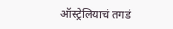ऑस्ट्रेलियाचं तगडं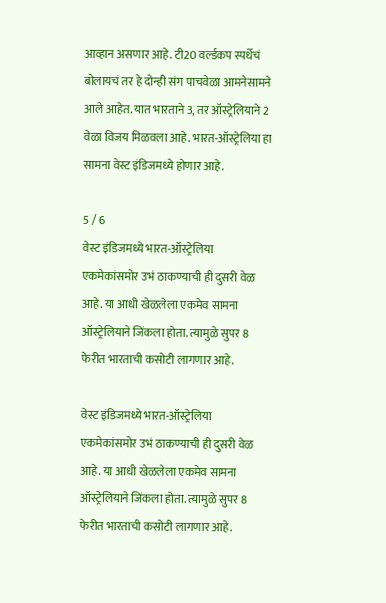आव्हान असणार आहे. टी20 वर्ल्डकप स्पर्धेचं बोलायचं तर हे दोन्ही संग पाचवेळा आमनेसामने आले आहेत. यात भारताने 3, तर ऑस्ट्रेलियाने 2 वेळा विजय मिळवला आहे. भारत-ऑस्ट्रेलिया हा सामना वेस्ट इंडिजमध्ये होणार आहे.

5 / 6
वेस्ट इंडिजमध्ये भारत-ऑस्ट्रेलिया एकमेकांसमोर उभं ठाकण्याची ही दुसरी वेळ आहे. या आधी खेळलेला एकमेव सामना ऑस्ट्रेलियाने जिंकला होता. त्यामुळे सुपर 8 फेरीत भारताची कसोटी लागणार आहे.

वेस्ट इंडिजमध्ये भारत-ऑस्ट्रेलिया एकमेकांसमोर उभं ठाकण्याची ही दुसरी वेळ आहे. या आधी खेळलेला एकमेव सामना ऑस्ट्रेलियाने जिंकला होता. त्यामुळे सुपर 8 फेरीत भारताची कसोटी लागणार आहे.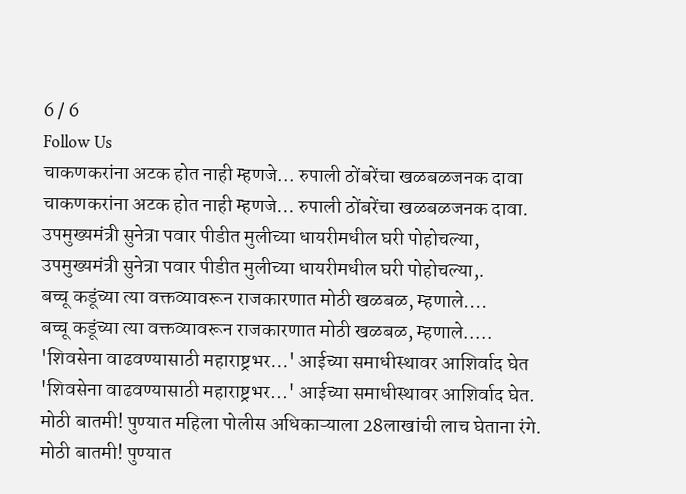6 / 6
Follow Us
चाकणकरांना अटक होत नाही म्हणजे... रुपाली ठोंबरेंचा खळबळजनक दावा
चाकणकरांना अटक होत नाही म्हणजे... रुपाली ठोंबरेंचा खळबळजनक दावा.
उपमुख्यमंत्री सुनेत्रा पवार पीडीत मुलीच्या धायरीमधील घरी पोहोचल्या,
उपमुख्यमंत्री सुनेत्रा पवार पीडीत मुलीच्या धायरीमधील घरी पोहोचल्या,.
बच्चू कडूंच्या त्या वक्तव्यावरून राजकारणात मोठी खळबळ, म्हणाले....
बच्चू कडूंच्या त्या वक्तव्यावरून राजकारणात मोठी खळबळ, म्हणाले.....
'शिवसेना वाढवण्यासाठी महाराष्ट्रभर...' आईच्या समाधीस्थावर आशिर्वाद घेत
'शिवसेना वाढवण्यासाठी महाराष्ट्रभर...' आईच्या समाधीस्थावर आशिर्वाद घेत.
मोठी बातमी! पुण्यात महिला पोलीस अधिकाऱ्याला 28लाखांची लाच घेताना रंगे.
मोठी बातमी! पुण्यात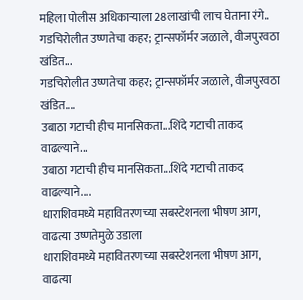महिला पोलीस अधिकाऱ्याला 28लाखांची लाच घेताना रंगे..
गडचिरोलीत उष्णतेचा कहर; ट्रान्सफॉर्मर जळाले, वीजपुरवठा खंडित...
गडचिरोलीत उष्णतेचा कहर; ट्रान्सफॉर्मर जळाले, वीजपुरवठा खंडित....
उबाठा गटाची हीच मानसिकता...शिंदे गटाची ताकद वाढल्याने...
उबाठा गटाची हीच मानसिकता...शिंदे गटाची ताकद वाढल्याने....
धाराशिवमध्ये महावितरणच्या सबस्टेशनला भीषण आग, वाढत्या उष्णतेमुळे उडाला
धाराशिवमध्ये महावितरणच्या सबस्टेशनला भीषण आग, वाढत्या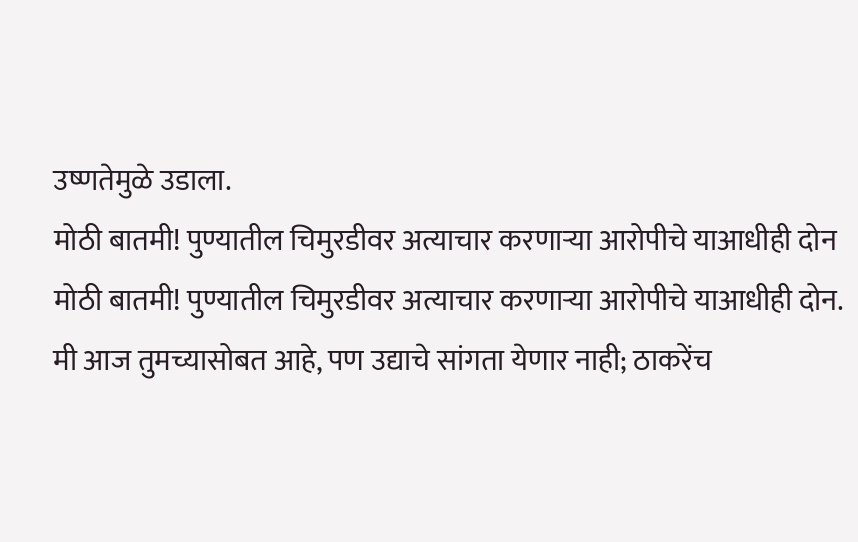उष्णतेमुळे उडाला.
मोठी बातमी! पुण्यातील चिमुरडीवर अत्याचार करणाऱ्या आरोपीचे याआधीही दोन
मोठी बातमी! पुण्यातील चिमुरडीवर अत्याचार करणाऱ्या आरोपीचे याआधीही दोन.
मी आज तुमच्यासोबत आहे, पण उद्याचे सांगता येणार नाही; ठाकरेंच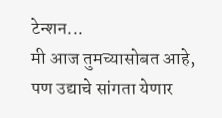टेन्शन...
मी आज तुमच्यासोबत आहे, पण उद्याचे सांगता येणार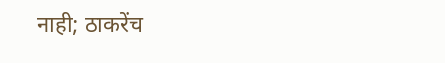नाही; ठाकरेंच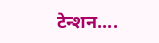टेन्शन....